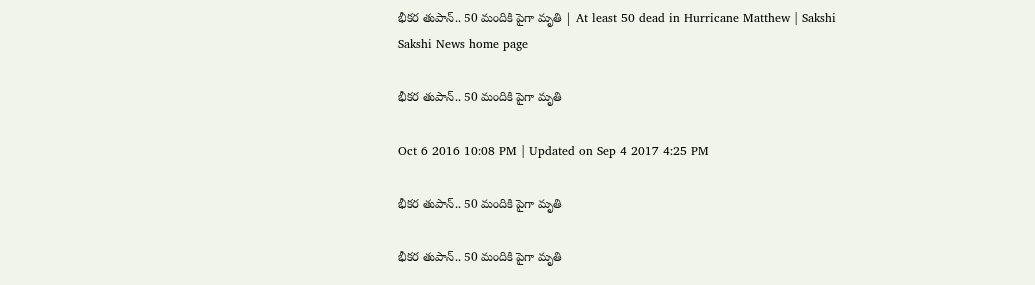భీకర తుపాన్.. 50 మందికి పైగా మృతి | At least 50 dead in Hurricane Matthew | Sakshi
Sakshi News home page

భీకర తుపాన్.. 50 మందికి పైగా మృతి

Oct 6 2016 10:08 PM | Updated on Sep 4 2017 4:25 PM

భీకర తుపాన్.. 50 మందికి పైగా మృతి

భీకర తుపాన్.. 50 మందికి పైగా మృతి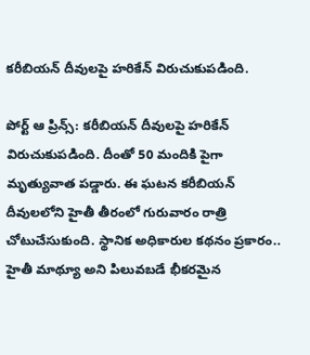కరీబియన్ దీవులపై హరికేన్ విరుచుకుపడింది.

పోర్ట్ ఆ ప్రిన్స్: కరీబియన్ దీవులపై హరికేన్ విరుచుకుపడింది. దీంతో 50 మందికి పైగా మృత్యువాత పడ్డారు. ఈ ఘటన కరీబియన్ దీవులలోని హైతీ తీరంలో గురువారం రాత్రి చోటుచేసుకుంది. స్థానిక అధికారుల కథనం ప్రకారం.. హైతీ మాథ్యూ అని పిలువబడే భీకరమైన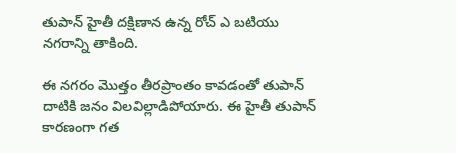తుపాన్ హైతీ దక్షిణాన ఉన్న రోచ్ ఎ బటియు నగరాన్ని తాకింది.

ఈ నగరం మొత్తం తీరప్రాంతం కావడంతో తుపాన్ దాటికి జనం విలవిల్లాడిపోయారు. ఈ హైతీ తుపాన్ కారణంగా గత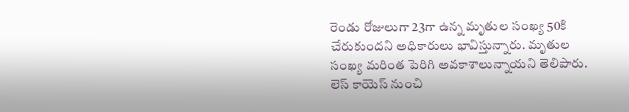రెండు రోజులుగా 23గా ఉన్న మృతుల సంఖ్య 50కి చేరుకుందని అధికారులు భావిస్తున్నారు. మృతుల సంఖ్య మరింత పెరిగి అవకాశాలున్నాయని తెలిపారు. లెస్ కాయెస్ నుంచి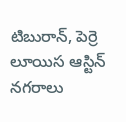టిబురాన్, పెర్రె లూయిస ఆస్టిన్ నగరాలు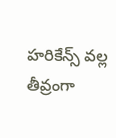హరికేన్స్ వల్ల తీవ్రంగా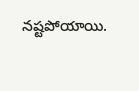నష్టపోయాయి.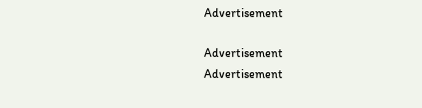Advertisement

Advertisement
Advertisement